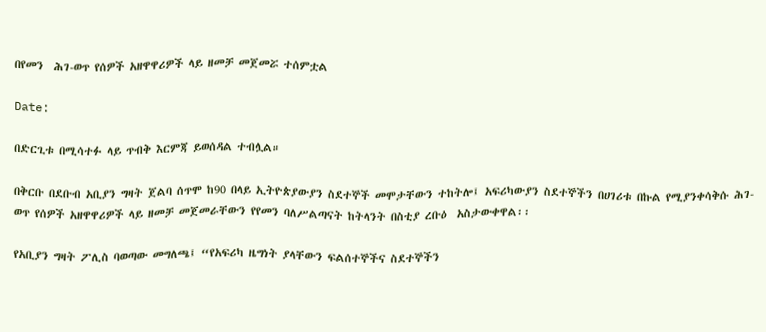በየመን  ሕገ-ወጥ የሰዎች አዘዋዋሪዎች ላይ ዘመቻ መጀመሯ ተሰምቷል

Date:

በድርጊቱ በሚሳተፉ ላይ ጥብቅ እርምጃ ይወሰዳል ተብሏል።

በቅርቡ በደቡብ አቢያን ግዛት ጀልባ ሰጥሞ ከ90 በላይ ኢትዮጵያውያን ስደተኞች መሞታቸውን ተከትሎ፤ አፍሪካውያን ስደተኞችን በሀገሪቱ በኩል የሚያንቀሳቅሱ ሕገ-ወጥ የሰዎች አዘዋዋሪዎች ላይ ዘመቻ መጀመራቸውን የየመን ባለሥልጣናት ከትላንት በስቲያ ረቡዕ  አስታውቀዋል፡፡

የአቢያን ግዛት ፖሊስ ባወጣው መግለጫ፤ “የአፍሪካ ዜግነት ያላቸውን ፍልሰተኞችና ስደተኞችን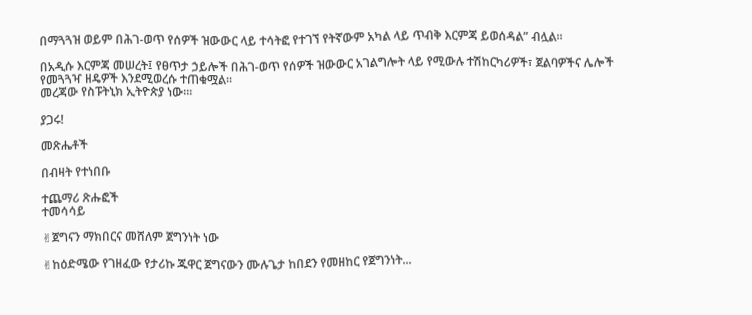በማጓጓዝ ወይም በሕገ-ወጥ የሰዎች ዝውውር ላይ ተሳትፎ የተገኘ የትኛውም አካል ላይ ጥብቅ እርምጃ ይወሰዳል” ብሏል፡፡

በአዲሱ እርምጃ መሠረት፤ የፀጥታ ኃይሎች በሕገ-ወጥ የሰዎች ዝውውር አገልግሎት ላይ የሚውሉ ተሽከርካሪዎች፣ ጀልባዎችና ሌሎች የመጓጓዣ ዘዴዎች እንደሚወረሱ ተጠቁሟል።
መረጃው የስፑትኒክ ኢትዮጵያ ነው።፡

ያጋሩ!

መጽሔቶች

በብዛት የተነበቡ

ተጨማሪ ጽሑፎች
ተመሳሳይ

✌ጀግናን ማክበርና መሸለም ጀግንነት ነው

✌ከዕድሜው የገዘፈው የታሪኩ ጁዋር ጀግናውን ሙሉጌታ ከበደን የመዘከር የጀግንነት...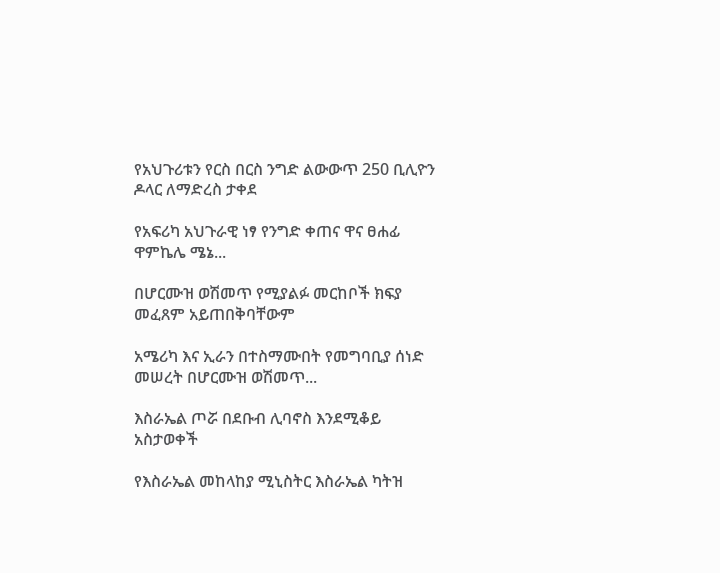የአህጉሪቱን የርስ በርስ ንግድ ልውውጥ 250 ቢሊዮን ዶላር ለማድረስ ታቀደ

የአፍሪካ አህጉራዊ ነፃ የንግድ ቀጠና ዋና ፀሐፊ ዋምኬሌ ሜኔ...

በሆርሙዝ ወሽመጥ የሚያልፉ መርከቦች ክፍያ መፈጸም አይጠበቅባቸውም

አሜሪካ እና ኢራን በተስማሙበት የመግባቢያ ሰነድ መሠረት በሆርሙዝ ወሽመጥ...

እስራኤል ጦሯ በደቡብ ሊባኖስ እንደሚቆይ አስታወቀች

የእስራኤል መከላከያ ሚኒስትር እስራኤል ካትዝ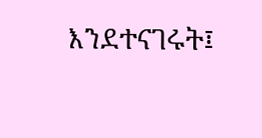እንደተናገሩት፤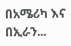በአሜሪካ እና በኢራን...